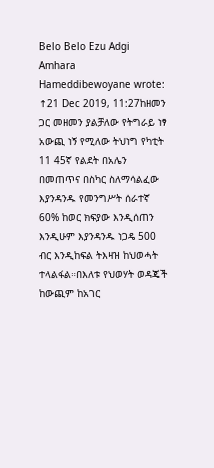Belo Belo Ezu Adgi Amhara
Hameddibewoyane wrote: ↑21 Dec 2019, 11:27ከዘመን ጋር መዘመን ያልቻለው የትግራይ ነፃ አውጪ ነኝ የሚለው ትህነግ የካቲት 11 45ኛ የልደት በአሌን በመጠጥና በስካር ስለማሳልፈው እያንዳንዱ የመንግሥት ሰራተኛ 60% ከወር ክፍያው እንዲሰጠን እንዲሁም እያንዳንዱ ነጋዴ 500 ብር እንዲከፍል ትእዛዝ ከህወሓት ተላልፋል።በእለቱ የህወሃት ወዳጄች ከውጪም ከአገር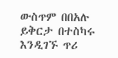ውስጥም በበአሉ ይቅርታ በተስካሩ እንዲገኙ ጥሪ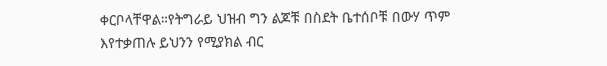ቀርቦላቸዋል።የትግራይ ህዝብ ግን ልጆቹ በስደት ቤተሰቦቹ በውሃ ጥም እየተቃጠሉ ይህንን የሚያክል ብር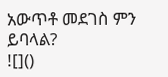አውጥቶ መደገስ ምን ይባላል?
![]()